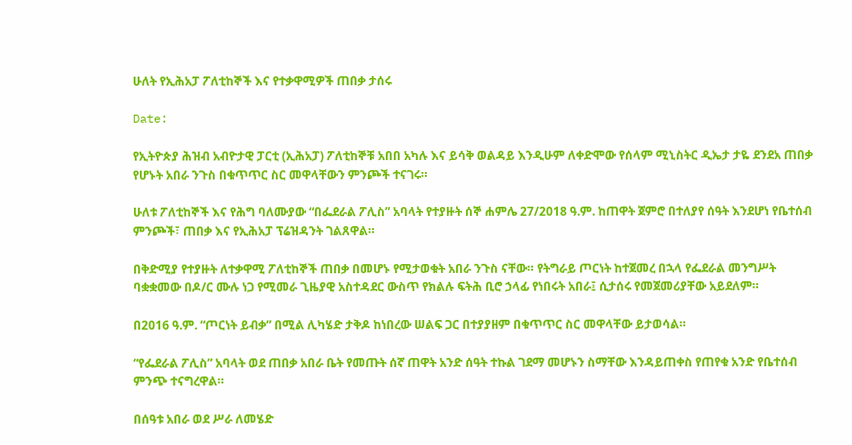ሁለት የኢሕአፓ ፖለቲከኞች እና የተቃዋሚዎች ጠበቃ ታሰሩ

Date:

የኢትዮጵያ ሕዝብ አብዮታዊ ፓርቲ (ኢሕአፓ) ፖለቲከኞቹ አበበ አካሉ እና ይሳቅ ወልዳይ እንዲሁም ለቀድሞው የሰላም ሚኒስትር ዲኤታ ታዬ ደንደአ ጠበቃ የሆኑት አበራ ንጉስ በቁጥጥር ስር መዋላቸውን ምንጮች ተናገሩ።

ሁለቱ ፖለቲከኞች እና የሕግ ባለሙያው “በፌደራል ፖሊስ” አባላት የተያዙት ሰኞ ሐምሌ 27/2018 ዓ.ም. ከጠዋት ጀምሮ በተለያየ ሰዓት እንደሆነ የቤተሰብ ምንጮች፣ ጠበቃ እና የኢሕአፓ ፕሬዝዳንት ገልጸዋል።

በቅድሚያ የተያዙት ለተቃዋሚ ፖለቲከኞች ጠበቃ በመሆኑ የሚታወቁት አበራ ንጉስ ናቸው። የትግራይ ጦርነት ከተጀመረ በኋላ የፌደራል መንግሥት ባቋቋመው በዶ/ር ሙሉ ነጋ የሚመራ ጊዜያዊ አስተዳደር ውስጥ የክልሉ ፍትሕ ቢሮ ኃላፊ የነበሩት አበራ፤ ሲታሰሩ የመጀመሪያቸው አይደለም።

በ2016 ዓ.ም. “ጦርነት ይብቃ” በሚል ሊካሄድ ታቅዶ ከነበረው ሠልፍ ጋር በተያያዘም በቁጥጥር ስር መዋላቸው ይታወሳል።

“የፌደራል ፖሊስ” አባላት ወደ ጠበቃ አበራ ቤት የመጡት ሰኛ ጠዋት አንድ ሰዓት ተኩል ገደማ መሆኑን ስማቸው እንዳይጠቀስ የጠየቁ አንድ የቤተሰብ ምንጭ ተናግረዋል።

በሰዓቱ አበራ ወደ ሥራ ለመሄድ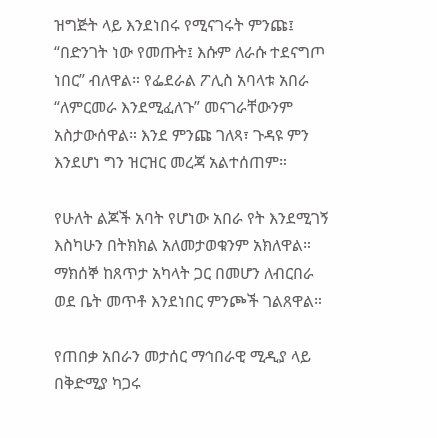ዝግጅት ላይ እንደነበሩ የሚናገሩት ምንጩ፤ “በድንገት ነው የመጡት፤ እሱም ለራሱ ተደናግጦ ነበር” ብለዋል። የፌደራል ፖሊስ አባላቱ አበራ “ለምርመራ እንደሚፈለጉ” መናገራቸውንም አስታውሰዋል። እንደ ምንጩ ገለጻ፣ ጉዳዩ ምን እንደሆነ ግን ዝርዝር መረጃ አልተሰጠም።

የሁለት ልጆች አባት የሆነው አበራ የት እንደሚገኝ እስካሁን በትክክል አለመታወቁንም አክለዋል። ማክሰኞ ከጸጥታ አካላት ጋር በመሆን ለብርበራ ወደ ቤት መጥቶ እንደነበር ምንጮች ገልጸዋል።

የጠበቃ አበራን መታሰር ማኅበራዊ ሚዲያ ላይ በቅድሚያ ካጋሩ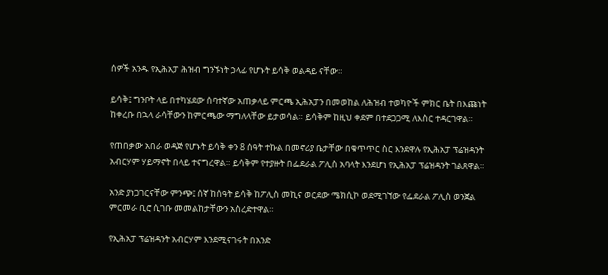ሰዎች አንዱ የኢሕአፓ ሕዝብ ግንኙነት ኃላፊ የሆኑት ይሳቅ ወልዳይ ናቸው።

ይሳቅ፤ ግንቦት ላይ በተካሄደው ሰባተኛው አጠቃላይ ምርጫ ኢሕአፓን በመወከል ለሕዝብ ተወካዮች ምክር ቤት በእጩነት ከቀረቡ በኋላ ራሳቸውን ከምርጫው ማግለላቸው ይታወሳል። ይሳቅም ከዚህ ቀደም በተደጋጋሚ ለእስር ተዳርገዋል።

የጠበቃው አበራ ወዳጅ የሆኑት ይሳቅ ቀን 8 ሰዓት ተኩል በመኖሪያ ቤታቸው በቁጥጥር ስር እንደዋሉ የኢሕአፓ ፕሬዝዳንት አብርሃም ሃይማኖት በላይ ተናግረዋል። ይሳቅም የተያዙት በፌደራል ፖሊስ አባላት እንደሆነ የኢሕአፓ ፕሬዝዳንት ገልጸዋል።

አንድ ያነጋገርናቸው ምንጭ፤ ሰኛ ከሰዓት ይሳቅ ከፖሊስ መኪና ወርደው ሜክሲኮ ወደሚገኘው የፌደራል ፖሊስ ወንጀል ምርመራ ቢሮ ሲገቡ መመልከታቸውን አስረድተዋል።

የኢሕአፓ ፕሬዝዳንት አብርሃም እንደሚናገሩት በአንድ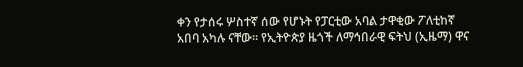ቀን የታሰሩ ሦስተኛ ሰው የሆኑት የፓርቲው አባል ታዋቂው ፖለቲከኛ አበባ አካሉ ናቸው። የኢትዮጵያ ዜጎች ለማኅበራዊ ፍትህ (ኢዜማ) ዋና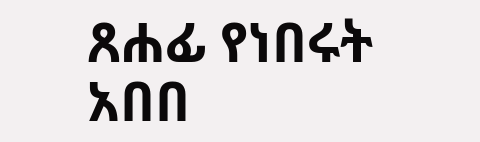ጸሐፊ የነበሩት አበበ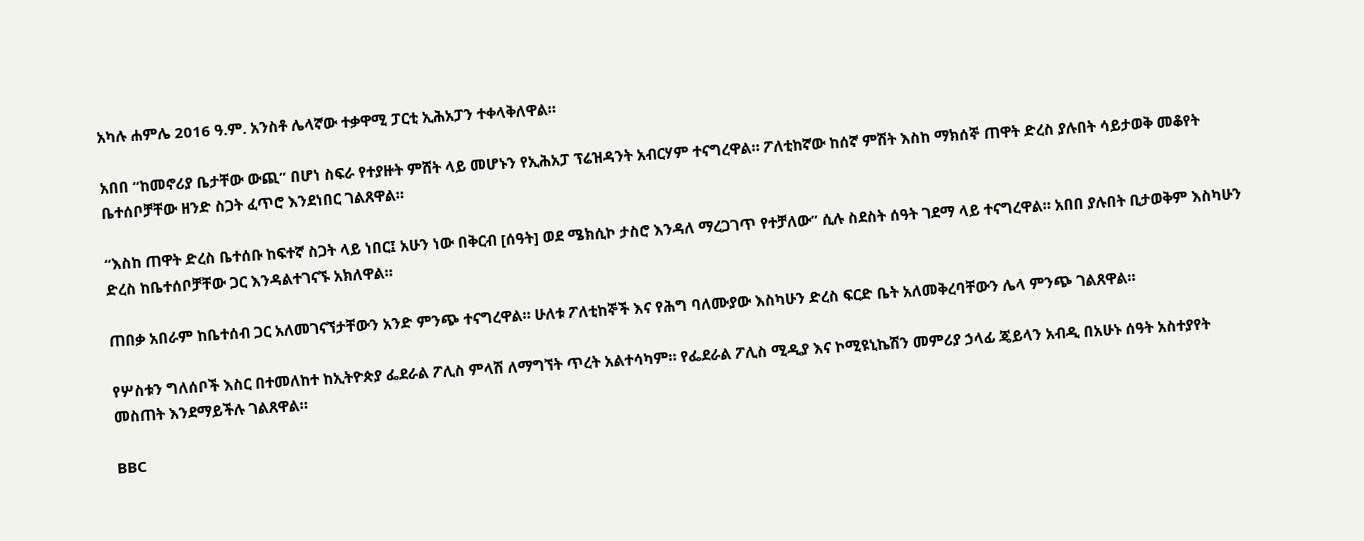አካሉ ሐምሌ 2016 ዓ.ም. አንስቶ ሌላኛው ተቃዋሚ ፓርቲ ኢሕአፓን ተቀላቅለዋል።

አበበ “ከመኖሪያ ቤታቸው ውጪ” በሆነ ስፍራ የተያዙት ምሸት ላይ መሆኑን የኢሕአፓ ፕሬዝዳንት አብርሃም ተናግረዋል። ፖለቲከኛው ከሰኛ ምሽት እስከ ማክሰኞ ጠዋት ድረስ ያሉበት ሳይታወቅ መቆየት ቤተሰቦቻቸው ዘንድ ስጋት ፈጥሮ እንደነበር ገልጸዋል።

“እስከ ጠዋት ድረስ ቤተሰቡ ከፍተኛ ስጋት ላይ ነበር፤ አሁን ነው በቅርብ [ሰዓት] ወደ ሜክሲኮ ታስሮ እንዳለ ማረጋገጥ የተቻለው” ሲሉ ስደስት ሰዓት ገደማ ላይ ተናግረዋል። አበበ ያሉበት ቢታወቅም እስካሁን ድረስ ከቤተሰቦቻቸው ጋር እንዳልተገናኙ አክለዋል።

ጠበቃ አበራም ከቤተሰብ ጋር አለመገናኘታቸውን አንድ ምንጭ ተናግረዋል። ሁለቱ ፖለቲከኞች እና የሕግ ባለሙያው እስካሁን ድረስ ፍርድ ቤት አለመቅረባቸውን ሌላ ምንጭ ገልጸዋል።

የሦስቱን ግለሰቦች እስር በተመለከተ ከኢትዮጵያ ፌደራል ፖሊስ ምላሽ ለማግኘት ጥረት አልተሳካም። የፌደራል ፖሊስ ሚዲያ እና ኮሚዩኒኬሽን መምሪያ ኃላፊ ጄይላን አብዲ በአሁኑ ሰዓት አስተያየት መስጠት እንደማይችሉ ገልጸዋል።

BBC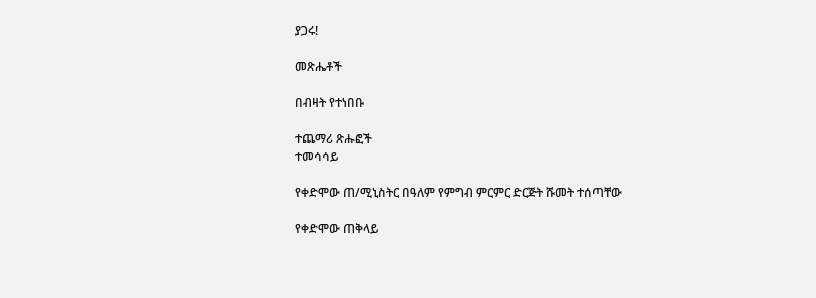ያጋሩ!

መጽሔቶች

በብዛት የተነበቡ

ተጨማሪ ጽሑፎች
ተመሳሳይ

የቀድሞው ጠ/ሚኒስትር በዓለም የምግብ ምርምር ድርጅት ሹመት ተሰጣቸው

የቀድሞው ጠቅላይ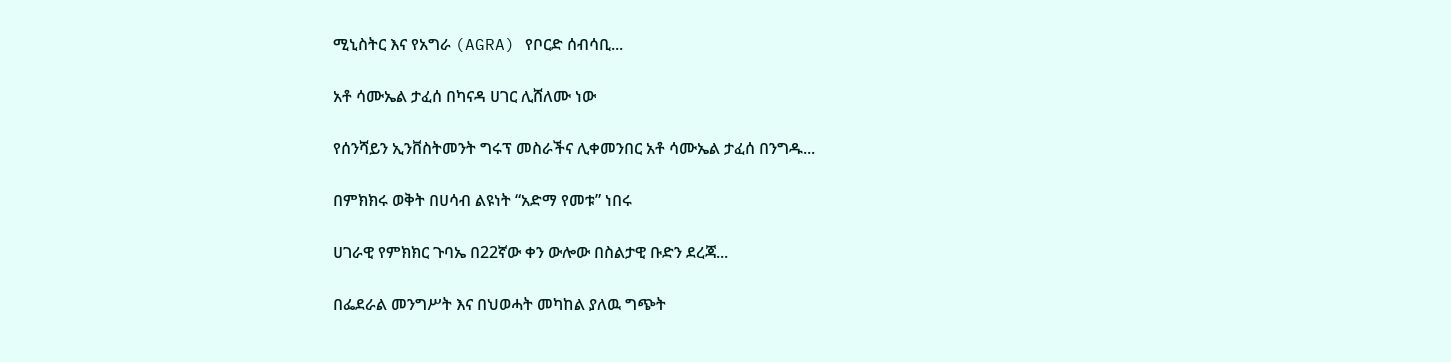ሚኒስትር እና የአግራ (AGRA) የቦርድ ሰብሳቢ...

አቶ ሳሙኤል ታፈሰ በካናዳ ሀገር ሊሸለሙ ነው

የሰንሻይን ኢንቨስትመንት ግሩፕ መስራችና ሊቀመንበር አቶ ሳሙኤል ታፈሰ በንግዱ...

በምክክሩ ወቅት በሀሳብ ልዩነት “አድማ የመቱ” ነበሩ

ሀገራዊ የምክክር ጉባኤ በ22ኛው ቀን ውሎው በስልታዊ ቡድን ደረጃ...

በፌደራል መንግሥት እና በህወሓት መካከል ያለዉ ግጭት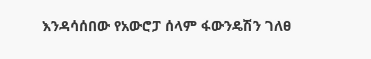እንዳሳሰበው የአውሮፓ ሰላም ፋውንዴሽን ገለፀ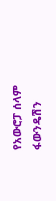የአውሮፓ ሰላም ፋውንዴሽን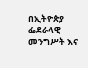በኢትዮጵያ ፌደራላዊ  መንግሥት እና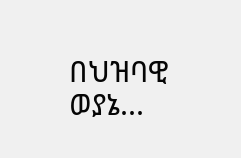በህዝባዊ ወያኔ...